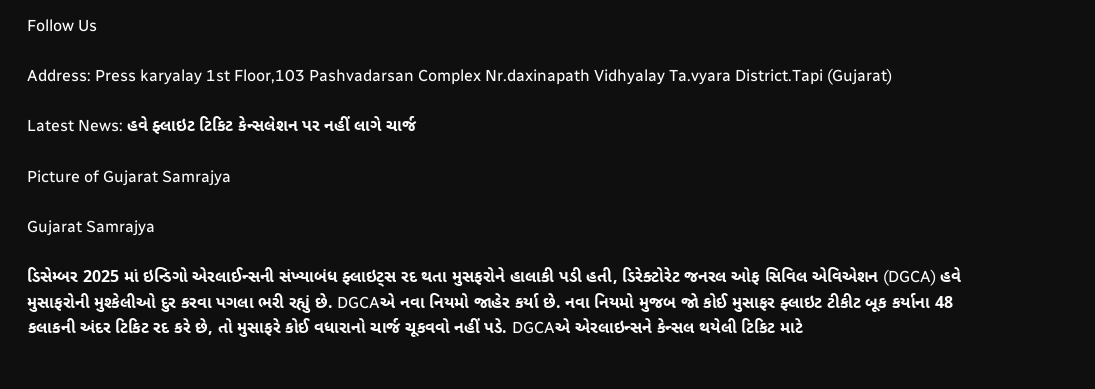Follow Us

Address: Press karyalay 1st Floor,103 Pashvadarsan Complex Nr.daxinapath Vidhyalay Ta.vyara District.Tapi (Gujarat)

Latest News: હવે ફ્લાઇટ ટિકિટ કેન્સલેશન પર નહીં લાગે ચાર્જ

Picture of Gujarat Samrajya

Gujarat Samrajya

ડિસેમ્બર 2025 માં ઇન્ડિગો એરલાઈન્સની સંખ્યાબંધ ફ્લાઇટ્સ રદ થતા મુસફરોને હાલાકી પડી હતી, ડિરેક્ટોરેટ જનરલ ઓફ સિવિલ એવિએશન (DGCA) હવે મુસાફરોની મુશ્કેલીઓ દુર કરવા પગલા ભરી રહ્યું છે. DGCAએ નવા નિયમો જાહેર કર્યા છે. નવા નિયમો મુજબ જો કોઈ મુસાફર ફ્લાઇટ ટીકીટ બૂક કર્યાના 48 કલાકની અંદર ટિકિટ રદ કરે છે, તો મુસાફરે કોઈ વધારાનો ચાર્જ ચૂકવવો નહીં પડે. DGCAએ એરલાઇન્સને કેન્સલ થયેલી ટિકિટ માટે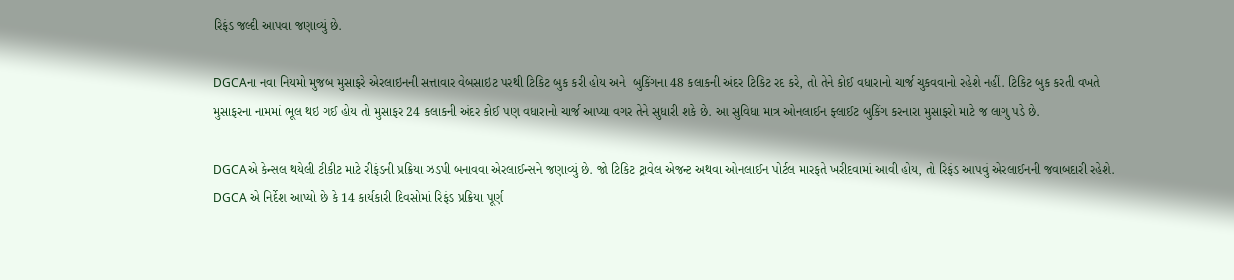રિફંડ જલ્દી આપવા જણાવ્યું છે.

DGCAના નવા નિયમો મુજબ મુસાફરે એરલાઇનની સત્તાવાર વેબસાઇટ પરથી ટિકિટ બુક કરી હોય અને  બુકિંગના 48 કલાકની અંદર ટિકિટ રદ કરે, તો તેને કોઈ વધારાનો ચાર્જ ચુકવવાનો રહેશે નહીં. ટિકિટ બુક કરતી વખતે મુસાફરના નામમાં ભૂલ થઇ ગઈ હોય તો મુસાફર 24 કલાકની અંદર કોઈ પણ વધારાનો ચાર્જ આપ્યા વગર તેને સુધારી શકે છે. આ સુવિધા માત્ર ઓનલાઈન ફ્લાઈટ બુકિંગ કરનારા મુસાફરો માટે જ લાગુ પડે છે.

DGCAએ કેન્સલ થયેલી ટીકીટ માટે રીફંડની પ્રક્રિયા ઝડપી બનાવવા એરલાઈન્સને જણાવ્યું છે. જો ટિકિટ ટ્રાવેલ એજન્ટ અથવા ઓનલાઈન પોર્ટલ મારફતે ખરીદવામાં આવી હોય, તો રિફંડ આપવું એરલાઈનની જવાબદારી રહેશે. DGCA એ નિર્દેશ આપ્યો છે કે 14 કાર્યકારી દિવસોમાં રિફંડ પ્રક્રિયા પૂર્ણ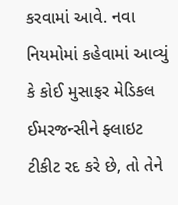કરવામાં આવે. નવા નિયમોમાં કહેવામાં આવ્યું કે કોઈ મુસાફર મેડિકલ ઈમરજન્સીને ફ્લાઇટ ટીકીટ રદ કરે છે, તો તેને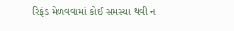રિફંડ મેળવવામાં કોઈ સમસ્યા થવી ન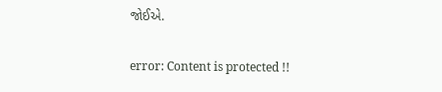જોઈએ.

error: Content is protected !!